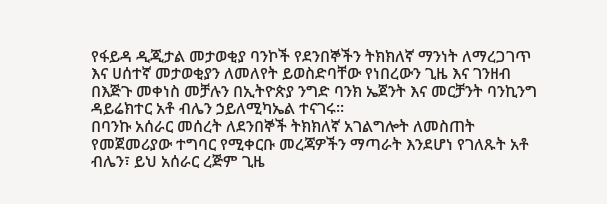የፋይዳ ዲጂታል መታወቂያ ባንኮች የደንበኞችን ትክክለኛ ማንነት ለማረጋገጥ እና ሀሰተኛ መታወቂያን ለመለየት ይወስድባቸው የነበረውን ጊዜ እና ገንዘብ በእጅጉ መቀነስ መቻሉን በኢትዮጵያ ንግድ ባንክ ኤጀንት እና መርቻንት ባንኪንግ ዳይሬክተር አቶ ብሌን ኃይለሚካኤል ተናገሩ፡፡
በባንኩ አሰራር መሰረት ለደንበኞች ትክክለኛ አገልግሎት ለመስጠት የመጀመሪያው ተግባር የሚቀርቡ መረጃዎችን ማጣራት እንደሆነ የገለጹት አቶ ብሌን፣ ይህ አሰራር ረጅም ጊዜ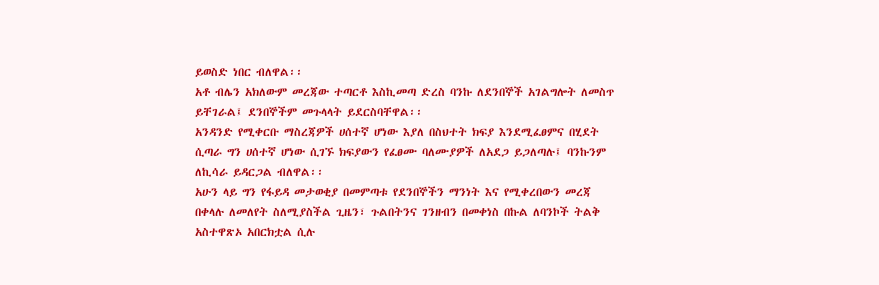ይወስድ ነበር ብለዋል፡፡
አቶ ብሌን አክለውም መረጃው ተጣርቶ እስኪመጣ ድረስ ባንኩ ለደንበኞች አገልግሎት ለመስጥ ይቸገራል፤ ደንበኞችም መጉላላት ይደርስባቸዋል፡፡
አንዳንድ የሚቀርቡ ማስረጃዎች ሀሰተኛ ሆነው እያለ በስህተት ክፍያ እንደሚፈፀምና በሂደት ሲጣራ ግን ሀሰተኛ ሆነው ሲገኙ ክፍያውን የፈፀሙ ባለሙያዎች ለአደጋ ይጋለጣሉ፤ ባንኩንም ለኪሳራ ይዳርጋል ብለዋል፡፡
አሁን ላይ ግን የፋይዳ መታወቂያ በመምጣቱ የደንበኞችን ማንነት እና የሚቀረበውን መረጃ በቀላሉ ለመለየት ስለሚያስችል ጊዜን፣ ጉልበትንና ገንዘብን በመቀነስ በኩል ለባንኮች ትልቅ አስተዋጽኦ አበርክቷል ሲሉ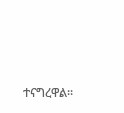ተናግረዋል፡፡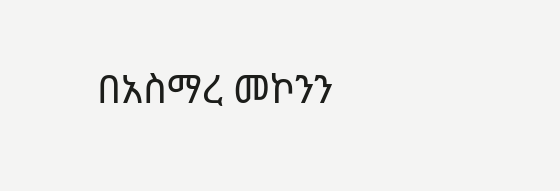በአስማረ መኮንን